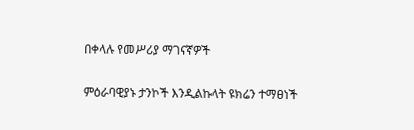በቀላሉ የመሥሪያ ማገናኛዎች

ምዕራባዊያኑ ታንኮች እንዲልኩላት ዩክሬን ተማፀነች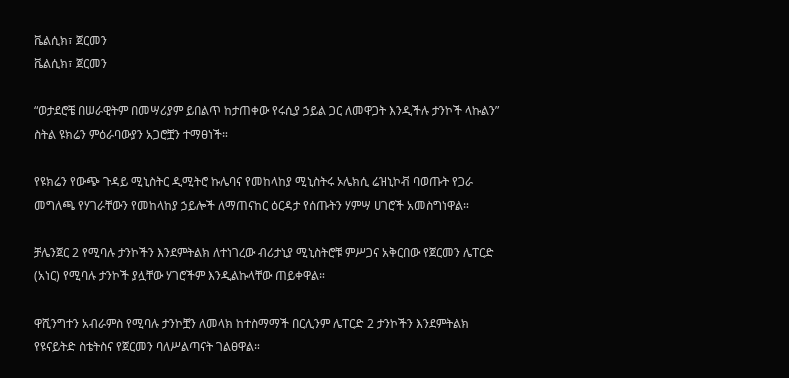ቬልሲክ፣ ጀርመን
ቬልሲክ፣ ጀርመን

“ወታደሮቼ በሠራዊትም በመሣሪያም ይበልጥ ከታጠቀው የሩሲያ ኃይል ጋር ለመዋጋት እንዲችሉ ታንኮች ላኩልን” ስትል ዩክሬን ምዕራባውያን አጋሮቿን ተማፀነች።

የዩክሬን የውጭ ጉዳይ ሚኒስትር ዲሚትሮ ኩሌባና የመከላከያ ሚኒስትሩ ኦሌክሲ ሬዝኒኮቭ ባወጡት የጋራ መግለጫ የሃገራቸውን የመከላከያ ኃይሎች ለማጠናከር ዕርዳታ የሰጡትን ሃምሣ ሀገሮች አመስግነዋል።

ቻሌንጀር 2 የሚባሉ ታንኮችን እንደምትልክ ለተነገረው ብሪታኒያ ሚኒስትሮቹ ምሥጋና አቅርበው የጀርመን ሌፐርድ (አነር) የሚባሉ ታንኮች ያሏቸው ሃገሮችም እንዲልኩላቸው ጠይቀዋል።

ዋሺንግተን አብራምስ የሚባሉ ታንኮቿን ለመላክ ከተስማማች በርሊንም ሌፐርድ 2 ታንኮችን እንደምትልክ የዩናይትድ ስቴትስና የጀርመን ባለሥልጣናት ገልፀዋል።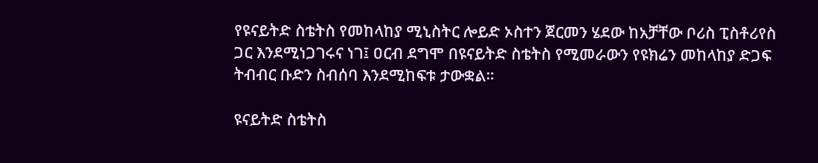የዩናይትድ ስቴትስ የመከላከያ ሚኒስትር ሎይድ ኦስተን ጀርመን ሄደው ከአቻቸው ቦሪስ ፒስቶሪየስ ጋር እንደሚነጋገሩና ነገ፤ ዐርብ ደግሞ በዩናይትድ ስቴትስ የሚመራውን የዩክሬን መከላከያ ድጋፍ ትብብር ቡድን ስብሰባ እንደሚከፍቱ ታውቋል።

ዩናይትድ ስቴትስ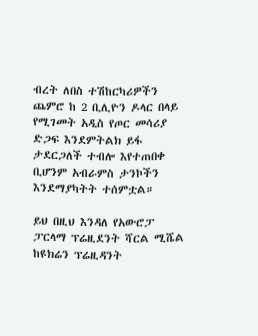ብረት ለበስ ተሽከርካሪዎችን ጨምሮ ከ 2 ቢሊዮን ዶላር በላይ የሚገመት አዲስ የጦር መሳሪያ ድጋፍ እንደምትልክ ይፋ ታደርጋለች ተብሎ እየተጠበቀ ቢሆንም አብራምስ ታንኮችን እንደማያካትት ተሰምቷል።

ይህ በዚህ እንዳለ የአውሮፓ ፓርላማ ፕሬዚደንት ሻርል ሚሼል ከዩክሬን ፕሬዚዳንት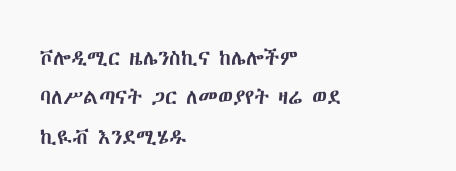ቮሎዲሚር ዜሌንስኪና ከሌሎችም ባለሥልጣናት ጋር ለመወያየት ዛሬ ወደ ኪዪቭ እንደሚሄዱ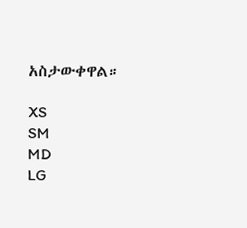አስታውቀዋል።

XS
SM
MD
LG